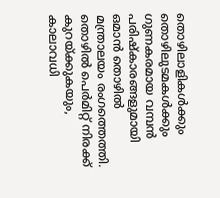തൊഴിലാളികൾക്കും തൊഴിലുടമകൾക്കും ഗുണകരമായ വമ്പൻ പരിഷ്കാരങ്ങളുമായി ഒമാൻ തൊഴിൽ മന്ത്രാലയം രംഗത്തെത്തി. തൊഴിൽ പെർമിറ്റ് നിരക്ക് കുറയ്ക്കുകയും, കാലാവധി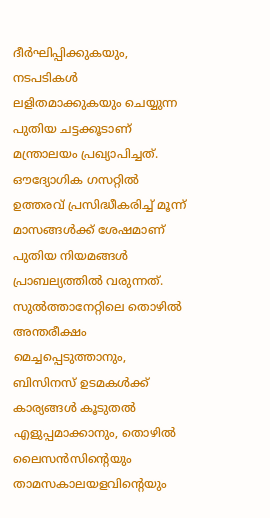ദീർഘിപ്പിക്കുകയും, നടപടികൾ ലളിതമാക്കുകയും ചെയ്യുന്ന പുതിയ ചട്ടക്കൂടാണ് മന്ത്രാലയം പ്രഖ്യാപിച്ചത്. ഔദ്യോഗിക ഗസറ്റിൽ ഉത്തരവ് പ്രസിദ്ധീകരിച്ച് മൂന്ന് മാസങ്ങൾക്ക് ശേഷമാണ് പുതിയ നിയമങ്ങൾ പ്രാബല്യത്തിൽ വരുന്നത്.
സുൽത്താനേറ്റിലെ തൊഴിൽ അന്തരീക്ഷം മെച്ചപ്പെടുത്താനും, ബിസിനസ് ഉടമകൾക്ക് കാര്യങ്ങൾ കൂടുതൽ എളുപ്പമാക്കാനും, തൊഴിൽ ലൈസൻസിന്റെയും താമസകാലയളവിന്റെയും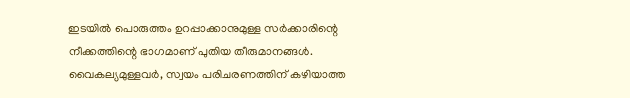ഇടയിൽ പൊരുത്തം ഉറപ്പാക്കാനുമുള്ള സർക്കാരിന്റെ നീക്കത്തിന്റെ ഭാഗമാണ് പുതിയ തീരുമാനങ്ങൾ.
വൈകല്യമുള്ളവർ, സ്വയം പരിചരണത്തിന് കഴിയാത്ത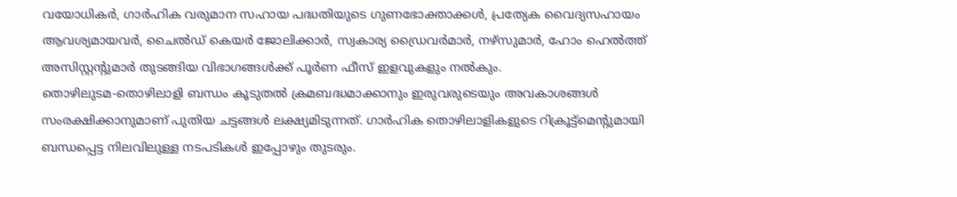വയോധികർ, ഗാർഹിക വരുമാന സഹായ പദ്ധതിയുടെ ഗുണഭോക്താക്കൾ, പ്രത്യേക വൈദ്യസഹായം ആവശ്യമായവർ, ചൈൽഡ് കെയർ ജോലിക്കാർ, സ്വകാര്യ ഡ്രൈവർമാർ, നഴ്സുമാർ, ഹോം ഹെൽത്ത് അസിസ്റ്റന്റുമാർ തുടങ്ങിയ വിഭാഗങ്ങൾക്ക് പൂർണ ഫീസ് ഇളവുകളും നൽകും.
തൊഴിലുടമ-തൊഴിലാളി ബന്ധം കൂടുതൽ ക്രമബദ്ധമാക്കാനും ഇരുവരുടെയും അവകാശങ്ങൾ സംരക്ഷിക്കാനുമാണ് പുതിയ ചട്ടങ്ങൾ ലക്ഷ്യമിടുന്നത്. ഗാർഹിക തൊഴിലാളികളുടെ റിക്രൂട്ട്മെന്റുമായി ബന്ധപ്പെട്ട നിലവിലുള്ള നടപടികൾ ഇപ്പോഴും തുടരും.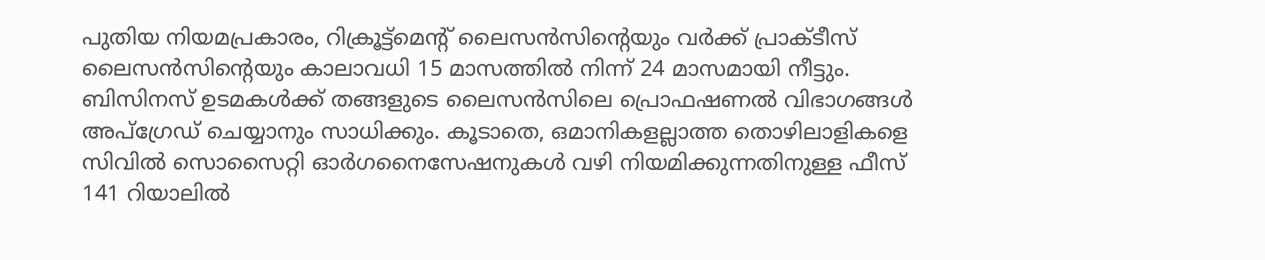പുതിയ നിയമപ്രകാരം, റിക്രൂട്ട്മെന്റ് ലൈസൻസിന്റെയും വർക്ക് പ്രാക്ടീസ് ലൈസൻസിന്റെയും കാലാവധി 15 മാസത്തിൽ നിന്ന് 24 മാസമായി നീട്ടും. ബിസിനസ് ഉടമകൾക്ക് തങ്ങളുടെ ലൈസൻസിലെ പ്രൊഫഷണൽ വിഭാഗങ്ങൾ അപ്ഗ്രേഡ് ചെയ്യാനും സാധിക്കും. കൂടാതെ, ഒമാനികളല്ലാത്ത തൊഴിലാളികളെ സിവിൽ സൊസൈറ്റി ഓർഗനൈസേഷനുകൾ വഴി നിയമിക്കുന്നതിനുള്ള ഫീസ് 141 റിയാലിൽ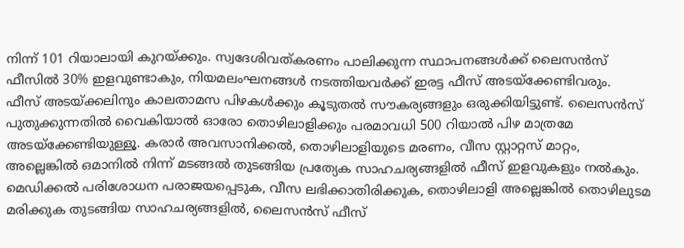നിന്ന് 101 റിയാലായി കുറയ്ക്കും. സ്വദേശിവത്കരണം പാലിക്കുന്ന സ്ഥാപനങ്ങൾക്ക് ലൈസൻസ് ഫീസിൽ 30% ഇളവുണ്ടാകും, നിയമലംഘനങ്ങൾ നടത്തിയവർക്ക് ഇരട്ട ഫീസ് അടയ്ക്കേണ്ടിവരും.
ഫീസ് അടയ്ക്കലിനും കാലതാമസ പിഴകൾക്കും കൂടുതൽ സൗകര്യങ്ങളും ഒരുക്കിയിട്ടുണ്ട്. ലൈസൻസ് പുതുക്കുന്നതിൽ വൈകിയാൽ ഓരോ തൊഴിലാളിക്കും പരമാവധി 500 റിയാൽ പിഴ മാത്രമേ അടയ്ക്കേണ്ടിയുള്ളൂ. കരാർ അവസാനിക്കൽ, തൊഴിലാളിയുടെ മരണം, വീസ സ്റ്റാറ്റസ് മാറ്റം, അല്ലെങ്കിൽ ഒമാനിൽ നിന്ന് മടങ്ങൽ തുടങ്ങിയ പ്രത്യേക സാഹചര്യങ്ങളിൽ ഫീസ് ഇളവുകളും നൽകും.
മെഡിക്കൽ പരിശോധന പരാജയപ്പെടുക, വീസ ലഭിക്കാതിരിക്കുക, തൊഴിലാളി അല്ലെങ്കിൽ തൊഴിലുടമ മരിക്കുക തുടങ്ങിയ സാഹചര്യങ്ങളിൽ, ലൈസൻസ് ഫീസ്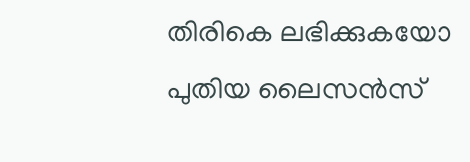തിരികെ ലഭിക്കുകയോ പുതിയ ലൈസൻസ്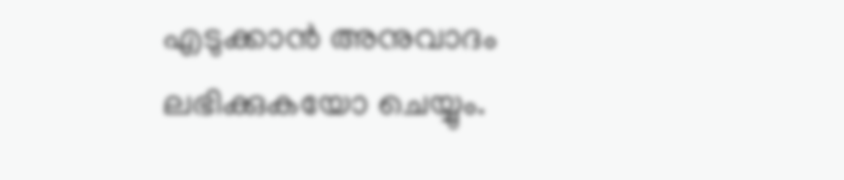എടുക്കാൻ അനുവാദം ലഭിക്കുകയോ ചെയ്യും.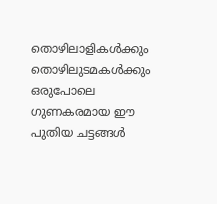തൊഴിലാളികൾക്കും തൊഴിലുടമകൾക്കും ഒരുപോലെ ഗുണകരമായ ഈ പുതിയ ചട്ടങ്ങൾ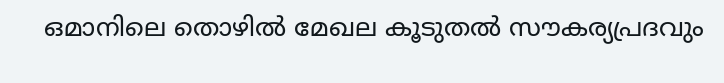ഒമാനിലെ തൊഴിൽ മേഖല കൂടുതൽ സൗകര്യപ്രദവും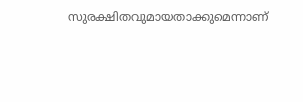സുരക്ഷിതവുമായതാക്കുമെന്നാണ്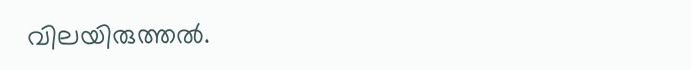വിലയിരുത്തൽ.